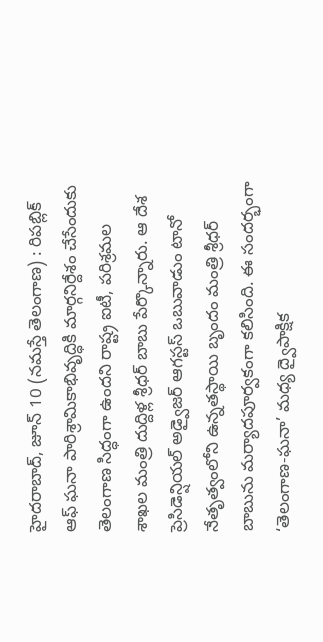హైదరాబాద్, జూన్ 10 (నమస్తే తెలంగాణ) : రిపబ్లిక్ ఆఫ్ ఘనా పారిశ్రామికాభివృద్ధికి మార్గనిర్దేశం చేసేందుకు తెలంగాణ సిద్ధంగా ఉందని రాష్ట్ర ఐటీ, పరిశ్రమల శాఖల మంత్రి దుద్దిళ్ల శ్రీధర్ బాబు పేర్కొన్నారు. ఆ దేశ ప్రెసిడెన్షియల్ అడ్వైజర్ ఆగస్టస్ ఒబువాడుం టానో నేతృత్వంలోని ఉన్నతస్థాయి బృందం మంత్రి శ్రీధర్ బాబును మర్యాదపూర్వకంగా కలిసింది. ఈ సందర్భంగా ‘తెలంగాణ-ఘనా’ మధ్య ద్వైపాక్షిక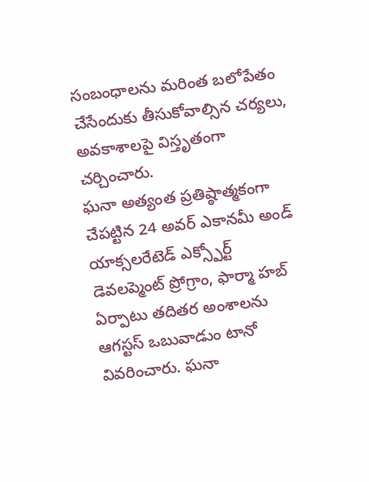సంబంధాలను మరింత బలోపేతం చేసేందుకు తీసుకోవాల్సిన చర్యలు, అవకాశాలపై విస్తృతంగా చర్చించారు.
ఘనా అత్యంత ప్రతిష్ఠాత్మకంగా చేపట్టిన 24 అవర్ ఎకానమీ అండ్ యాక్సలరేటెడ్ ఎక్స్పోర్ట్ డెవలప్మెంట్ ప్రోగ్రాం, ఫార్మా హబ్ ఏర్పాటు తదితర అంశాలను ఆగస్టస్ ఒబువాడుం టానో వివరించారు. ఘనా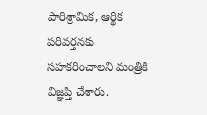పారిశ్రామిక, ఆర్థిక పరివర్తనకు సహకరించాలని మంత్రికి విజ్ఞప్తి చేశారు.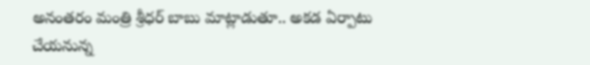అనంతరం మంత్రి శ్రీధర్ బాబు మాట్లాడుతూ.. అకడ ఏర్పాటు చేయనున్న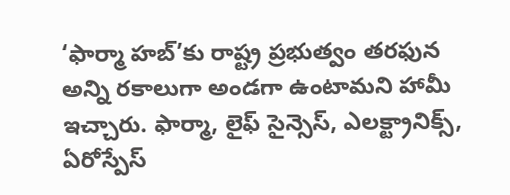‘ఫార్మా హబ్’కు రాష్ట్ర ప్రభుత్వం తరఫున అన్ని రకాలుగా అండగా ఉంటామని హామీ ఇచ్చారు. ఫార్మా, లైఫ్ సైన్సెస్, ఎలక్ట్రానిక్స్, ఏరోస్పేస్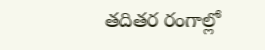తదితర రంగాల్లో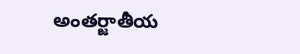అంతర్జాతీయ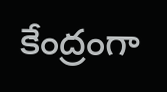కేంద్రంగా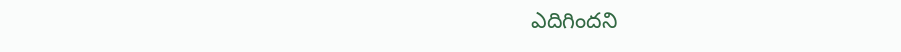ఎదిగిందని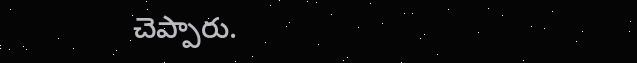చెప్పారు.